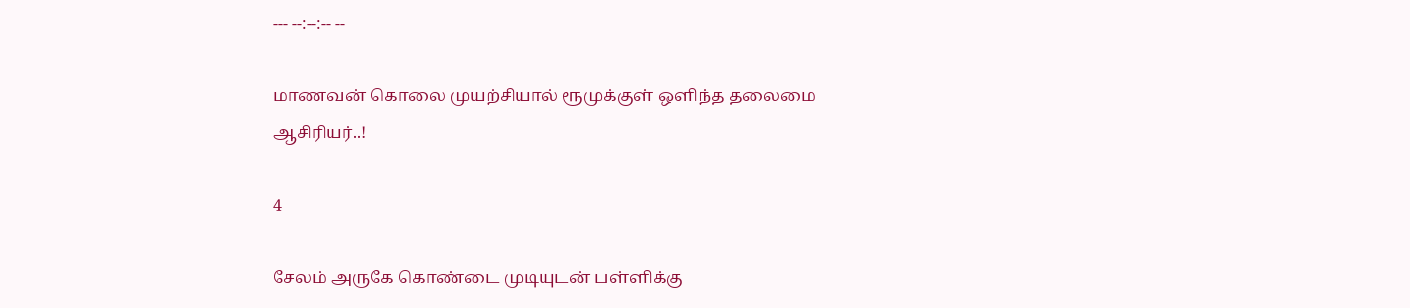--- --:--:-- --

மாணவன் கொலை முயற்சியால் ரூமுக்குள் ஒளிந்த தலைமை ஆசிரியர்..!

4

சேலம் அருகே கொண்டை முடியுடன் பள்ளிக்கு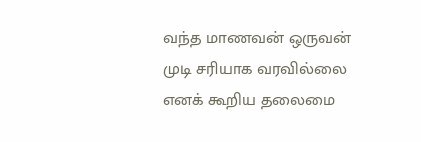வந்த மாணவன் ஒருவன் முடி சரியாக வரவில்லை எனக் கூறிய தலைமை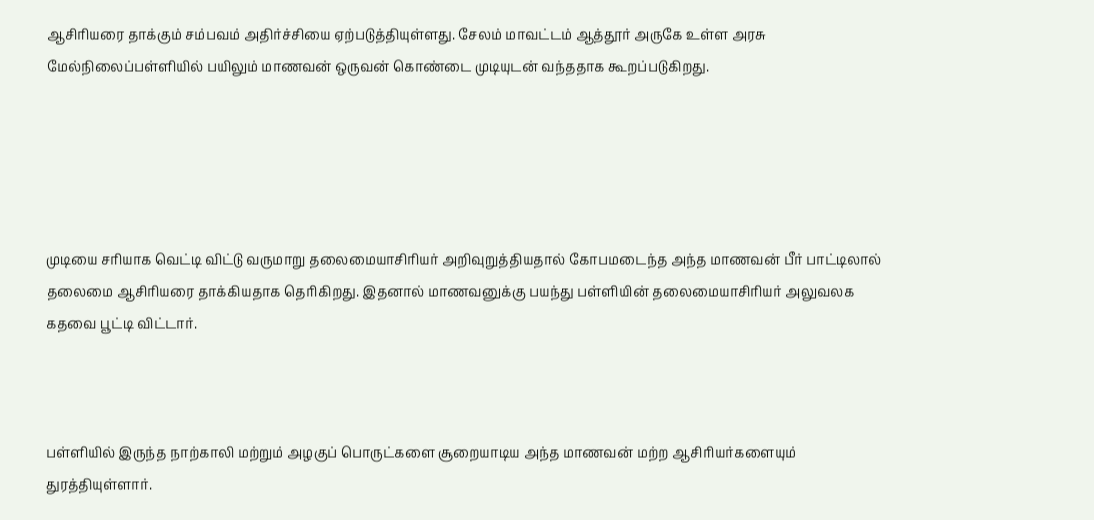ஆசிரியரை தாக்கும் சம்பவம் அதிர்ச்சியை ஏற்படுத்தியுள்ளது. சேலம் மாவட்டம் ஆத்தூர் அருகே உள்ள அரசு மேல்நிலைப்பள்ளியில் பயிலும் மாணவன் ஒருவன் கொண்டை முடியுடன் வந்ததாக கூறப்படுகிறது.





முடியை சரியாக வெட்டி விட்டு வருமாறு தலைமையாசிரியர் அறிவுறுத்தியதால் கோபமடைந்த அந்த மாணவன் பீர் பாட்டிலால் தலைமை ஆசிரியரை தாக்கியதாக தெரிகிறது. இதனால் மாணவனுக்கு பயந்து பள்ளியின் தலைமையாசிரியர் அலுவலக கதவை பூட்டி விட்டார்.



பள்ளியில் இருந்த நாற்காலி மற்றும் அழகுப் பொருட்களை சூறையாடிய அந்த மாணவன் மற்ற ஆசிரியர்களையும் துரத்தியுள்ளார்.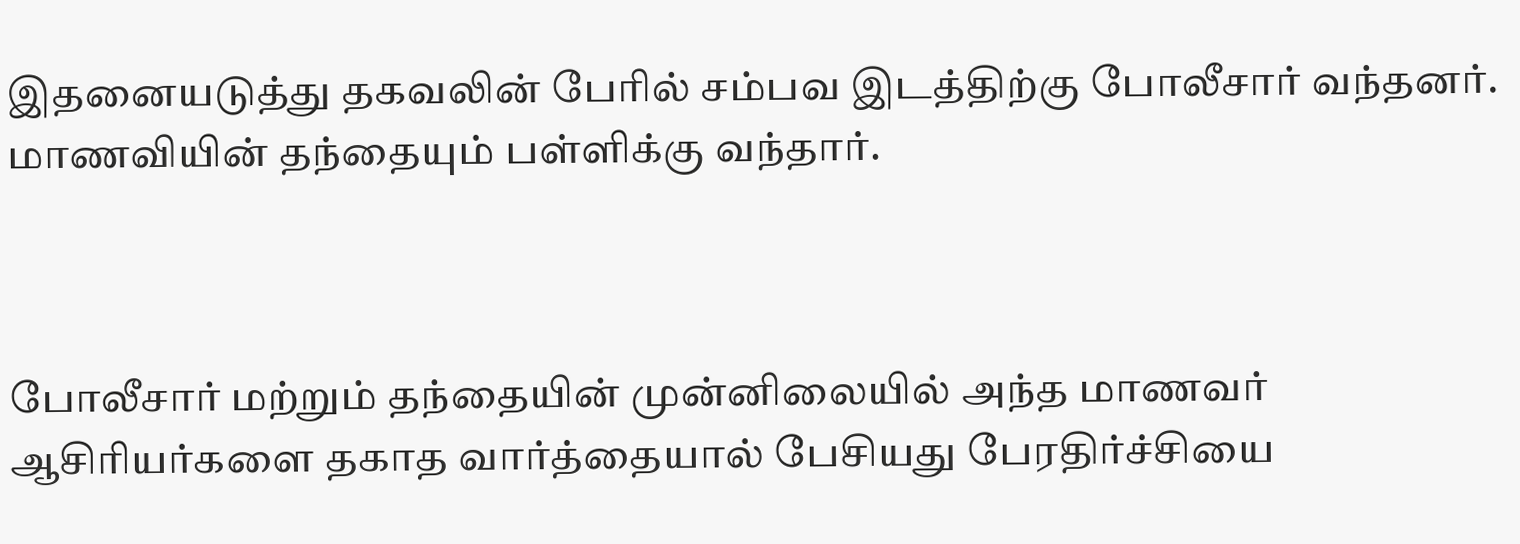இதனையடுத்து தகவலின் பேரில் சம்பவ இடத்திற்கு போலீசார் வந்தனர். மாணவியின் தந்தையும் பள்ளிக்கு வந்தார்.



போலீசார் மற்றும் தந்தையின் முன்னிலையில் அந்த மாணவர் ஆசிரியர்களை தகாத வார்த்தையால் பேசியது பேரதிர்ச்சியை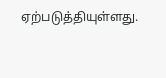ஏற்படுத்தியுள்ளது.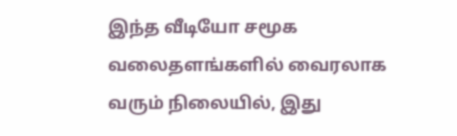இந்த வீடியோ சமூக வலைதளங்களில் வைரலாக வரும் நிலையில், இது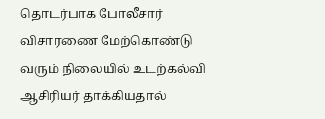தொடர்பாக போலீசார் விசாரணை மேற்கொண்டு வரும் நிலையில் உடற்கல்வி ஆசிரியர் தாக்கியதால்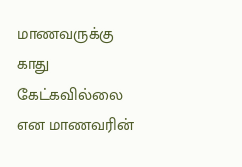மாணவருக்கு காது கேட்கவில்லை என மாணவரின்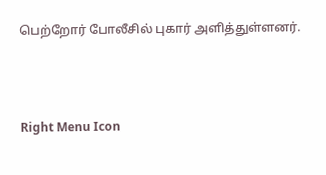பெற்றோர் போலீசில் புகார் அளித்துள்ளனர்.



Right Menu Icon